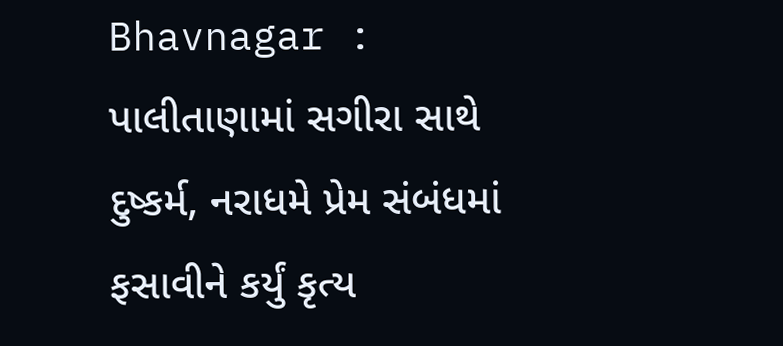Bhavnagar : પાલીતાણામાં સગીરા સાથે દુષ્કર્મ, નરાધમે પ્રેમ સંબંધમાં ફસાવીને કર્યું કૃત્ય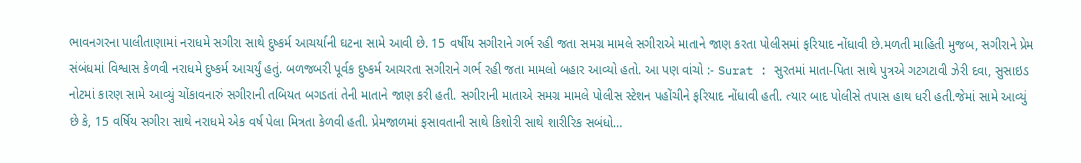ભાવનગરના પાલીતાણામાં નરાધમે સગીરા સાથે દુષ્કર્મ આચર્યાની ઘટના સામે આવી છે. 15 વર્ષીય સગીરાને ગર્ભ રહી જતા સમગ્ર મામલે સગીરાએ માતાને જાણ કરતા પોલીસમાં ફરિયાદ નોંધાવી છે.મળતી માહિતી મુજબ, સગીરાને પ્રેમ સંબંધમાં વિશ્વાસ કેળવી નરાધમે દુષ્કર્મ આચર્યું હતું. બળજબરી પૂર્વક દુષ્કર્મ આચરતા સગીરાને ગર્ભ રહી જતા મામલો બહાર આવ્યો હતો. આ પણ વાંચો :- Surat : સુરતમાં માતા-પિતા સાથે પુત્રએ ગટગટાવી ઝેરી દવા, સુસાઇડ નોટમાં કારણ સામે આવ્યું ચોંકાવનારું સગીરાની તબિયત બગડતાં તેની માતાને જાણ કરી હતી. સગીરાની માતાએ સમગ્ર મામલે પોલીસ સ્ટેશન પહોંચીને ફરિયાદ નોંધાવી હતી. ત્યાર બાદ પોલીસે તપાસ હાથ ધરી હતી.જેમાં સામે આવ્યું છે કે, 15 વર્ષિય સગીરા સાથે નરાધમે એક વર્ષ પેલા મિત્રતા કેળવી હતી. પ્રેમજાળમાં ફસાવતાની સાથે કિશોરી સાથે શારીરિક સબંધો…